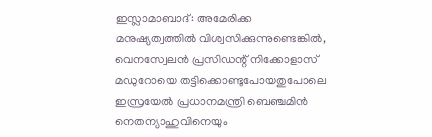ഇസ്ലാമാബാദ്: അമേരിക്ക മനുഷ്യത്വത്തിൽ വിശ്വസിക്കുന്നുണ്ടെങ്കിൽ, വെനസ്വേലൻ പ്രസിഡന്റ് നിക്കോളാസ് മഡുറോയെ തട്ടിക്കൊണ്ടുപോയതുപോലെ ഇസ്രയേൽ പ്രധാനമന്ത്രി ബെഞ്ചമിൻ നെതന്യാഹുവിനെയും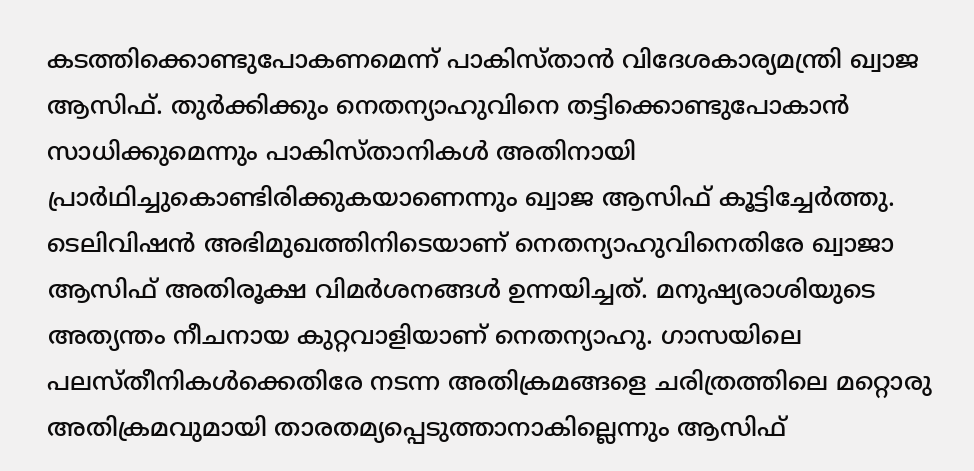കടത്തിക്കൊണ്ടുപോകണമെന്ന് പാകിസ്താൻ വിദേശകാര്യമന്ത്രി ഖ്വാജ ആസിഫ്. തുർക്കിക്കും നെതന്യാഹുവിനെ തട്ടിക്കൊണ്ടുപോകാൻ സാധിക്കുമെന്നും പാകിസ്താനികൾ അതിനായി പ്രാർഥിച്ചുകൊണ്ടിരിക്കുകയാണെന്നും ഖ്വാജ ആസിഫ് കൂട്ടിച്ചേർത്തു.
ടെലിവിഷൻ അഭിമുഖത്തിനിടെയാണ് നെതന്യാഹുവിനെതിരേ ഖ്വാജാ ആസിഫ് അതിരൂക്ഷ വിമർശനങ്ങൾ ഉന്നയിച്ചത്. മനുഷ്യരാശിയുടെ അത്യന്തം നീചനായ കുറ്റവാളിയാണ് നെതന്യാഹു. ഗാസയിലെ പലസ്തീനികൾക്കെതിരേ നടന്ന അതിക്രമങ്ങളെ ചരിത്രത്തിലെ മറ്റൊരു അതിക്രമവുമായി താരതമ്യപ്പെടുത്താനാകില്ലെന്നും ആസിഫ്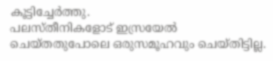കൂട്ടിച്ചേർത്തു.
പലസ്തീനികളോട് ഇസ്രയേൽ ചെയ്തതുപോലെ ഒരുസമൂഹവും ചെയ്തിട്ടില്ല.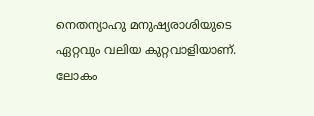നെതന്യാഹു മനുഷ്യരാശിയുടെ ഏറ്റവും വലിയ കുറ്റവാളിയാണ്. ലോകം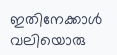ഇതിനേക്കാൾ വലിയൊരു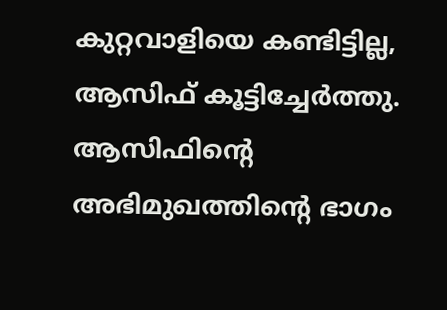കുറ്റവാളിയെ കണ്ടിട്ടില്ല, ആസിഫ് കൂട്ടിച്ചേർത്തു. ആസിഫിന്റെ അഭിമുഖത്തിന്റെ ഭാഗം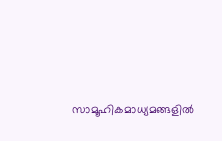സാമൂഹികമാധ്യമങ്ങളിൽ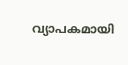വ്യാപകമായി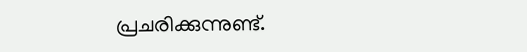പ്രചരിക്കുന്നുണ്ട്.